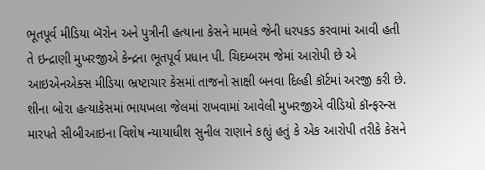ભૂતપૂર્વ મીડિયા બૅરોન અને પુત્રીની હત્યાના કેસને મામલે જેની ધરપકડ કરવામાં આવી હતી તે ઇન્દ્રાણી મુખરજીએ કેન્દ્રના ભૂતપૂર્વ પ્રધાન પી. ચિદમ્બરમ જેમાં આરોપી છે એ આઇએનએક્સ મીડિયા ભ્રષ્ટાચાર કેસમાં તાજનો સાક્ષી બનવા દિલ્હી કૉર્ટમાં અરજી કરી છે. શીના બોરા હત્યાકેસમાં ભાયખલા જેલમાં રાખવામાં આવેલી મુખરજીએ વીડિયો કૉન્ફરન્સ મારપતે સીબીઆઇના વિશેષ ન્યાયાધીશ સુનીલ રાણાને કહ્યું હતું કે એક આરોપી તરીકે કેસને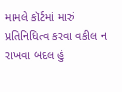મામલે કૉર્ટમાં મારું પ્રતિનિધિત્વ કરવા વકીલ ન રાખવા બદલ હું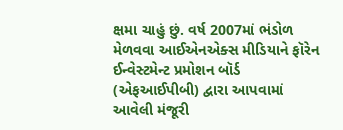ક્ષમા ચાહું છું. વર્ષ 2007માં ભંડોળ મેળવવા આઈએનએક્સ મીડિયાને ફૉરેન ઈન્વેસ્ટમેન્ટ પ્રમોશન બૉર્ડ (એફઆઈપીબી) દ્વારા આપવામાં આવેલી મંજૂરી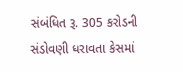સંબંધિત રૂ. 305 કરોડની સંડોવણી ધરાવતા કેસમાં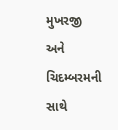મુખરજી અને ચિદમ્બરમની સાથે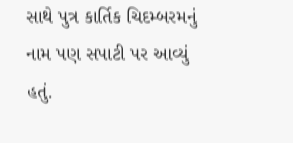સાથે પુત્ર કાર્તિક ચિદમ્બરમનું નામ પણ સપાટી પર આવ્યું હતું.